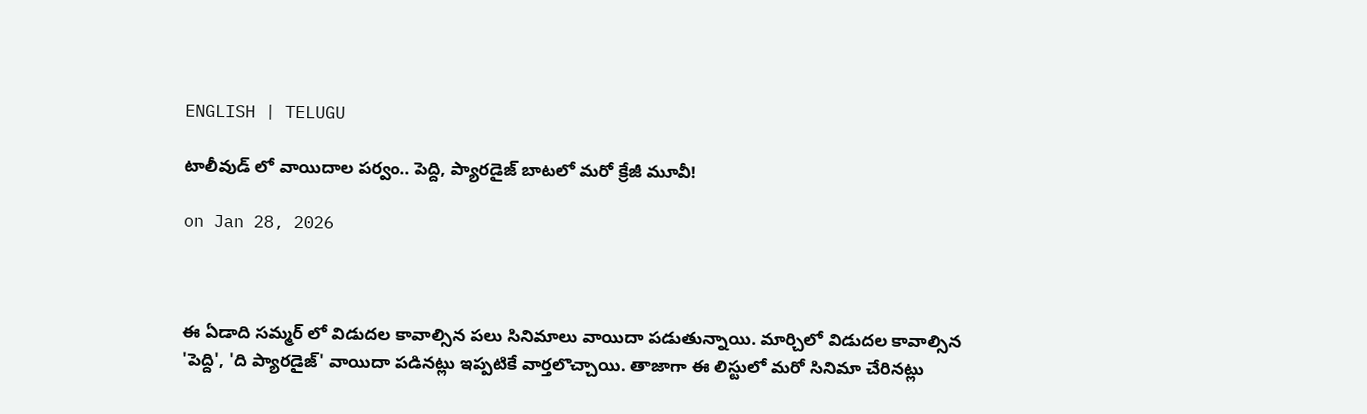ENGLISH | TELUGU

టాలీవుడ్ లో వాయిదాల పర్వం.. పెద్ది, ప్యారడైజ్ బాటలో మరో క్రేజీ మూవీ!

on Jan 28, 2026



ఈ ఏడాది సమ్మర్ లో విడుదల కావాల్సిన పలు సినిమాలు వాయిదా పడుతున్నాయి. మార్చిలో విడుదల కావాల్సిన 'పెద్ది', 'ది ప్యారడైజ్' వాయిదా పడినట్లు ఇప్పటికే వార్తలొచ్చాయి. తాజాగా ఈ లిస్టులో మరో సినిమా చేరినట్లు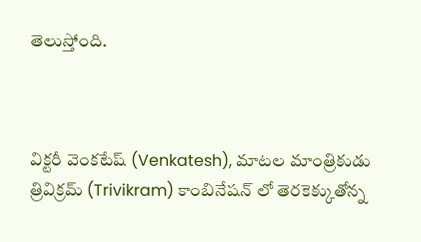తెలుస్తోంది.



విక్టరీ వెంకటేష్ (Venkatesh), మాటల మాంత్రికుడు త్రివిక్రమ్ (Trivikram) కాంబినేషన్ లో తెరకెక్కుతోన్న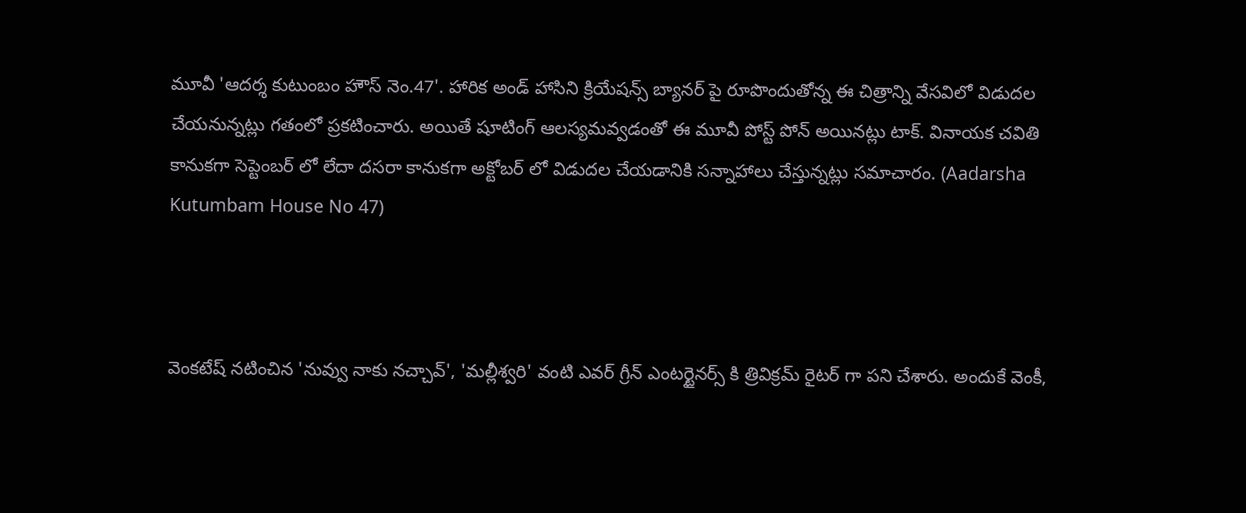మూవీ 'ఆదర్శ కుటుంబం హౌస్ నెం.47'. హారిక అండ్ హాసిని క్రియేషన్స్ బ్యానర్ పై రూపొందుతోన్న ఈ చిత్రాన్ని వేసవిలో విడుదల చేయనున్నట్లు గతంలో ప్రకటించారు. అయితే షూటింగ్ ఆలస్యమవ్వడంతో ఈ మూవీ పోస్ట్ పోన్ అయినట్లు టాక్. వినాయక చవితి కానుకగా సెప్టెంబర్ లో లేదా దసరా కానుకగా అక్టోబర్ లో విడుదల చేయడానికి సన్నాహాలు చేస్తున్నట్లు సమాచారం. (Aadarsha Kutumbam House No 47)



వెంకటేష్ నటించిన 'నువ్వు నాకు నచ్చావ్', 'మల్లీశ్వరి' వంటి ఎవర్ గ్రీన్ ఎంటర్టైనర్స్ కి త్రివిక్రమ్ రైటర్ గా పని చేశారు. అందుకే వెంకీ,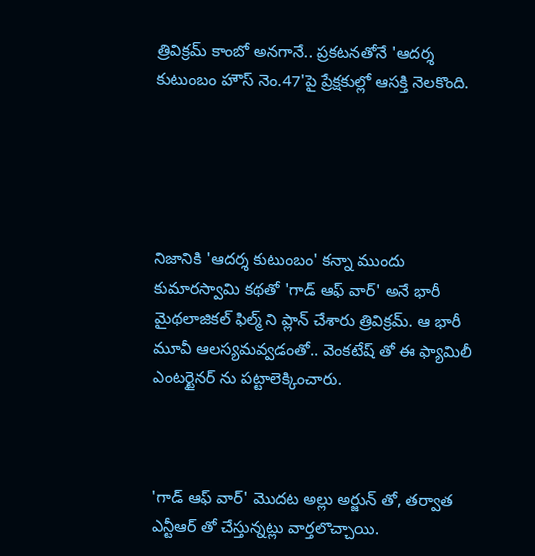త్రివిక్రమ్ కాంబో అనగానే.. ప్రకటనతోనే 'ఆదర్శ కుటుంబం హౌస్ నెం.47'పై ప్రేక్షకుల్లో ఆసక్తి నెలకొంది.





నిజానికి 'ఆదర్శ కుటుంబం' కన్నా ముందు కుమారస్వామి కథతో 'గాడ్ ఆఫ్ వార్' అనే భారీ మైథలాజికల్ ఫిల్మ్ ని ప్లాన్ చేశారు త్రివిక్రమ్. ఆ భారీ మూవీ ఆలస్యమవ్వడంతో.. వెంకటేష్ తో ఈ ఫ్యామిలీ ఎంటర్టైనర్ ను పట్టాలెక్కించారు.



'గాడ్ ఆఫ్ వార్' మొదట అల్లు అర్జున్ తో, తర్వాత ఎన్టీఆర్ తో చేస్తున్నట్లు వార్తలొచ్చాయి.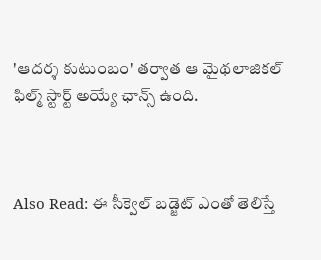'ఆదర్శ కుటుంబం' తర్వాత ఆ మైథలాజికల్ ఫిల్మ్ స్టార్ట్ అయ్యే ఛాన్స్ ఉంది.



Also Read: ఈ సీక్వెల్ బడ్జెట్ ఎంతో తెలిస్తే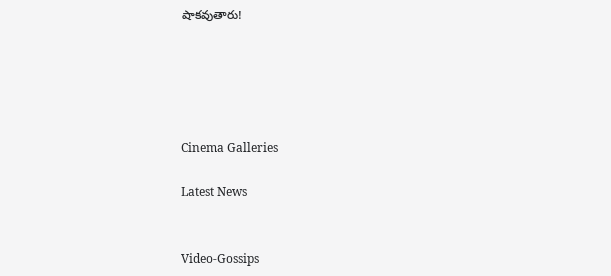షాకవుతారు!





Cinema Galleries

Latest News


Video-Gossips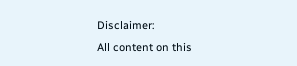Disclaimer:
All content on this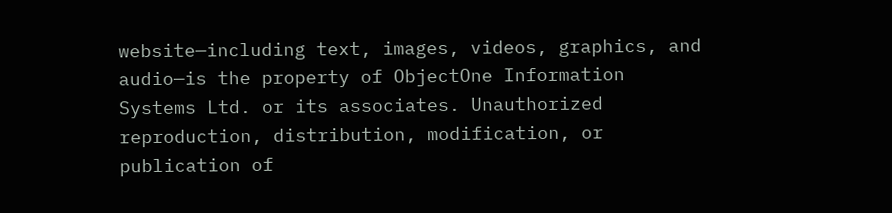website—including text, images, videos, graphics, and audio—is the property of ObjectOne Information Systems Ltd. or its associates. Unauthorized reproduction, distribution, modification, or publication of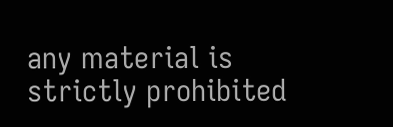any material is strictly prohibited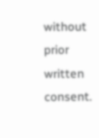without prior written consent.